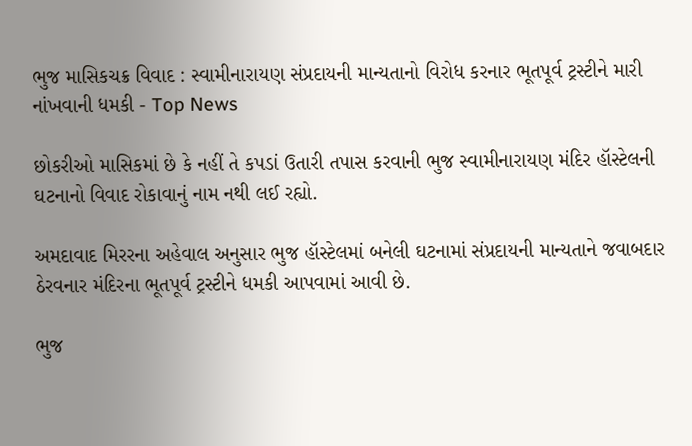ભુજ માસિકચક્ર વિવાદ : સ્વામીનારાયણ સંપ્રદાયની માન્યતાનો વિરોધ કરનાર ભૂતપૂર્વ ટ્રસ્ટીને મારી નાંખવાની ધમકી - Top News

છોકરીઓ માસિકમાં છે કે નહીં તે કપડાં ઉતારી તપાસ કરવાની ભુજ સ્વામીનારાયણ મંદિર હૉસ્ટેલની ઘટનાનો વિવાદ રોકાવાનું નામ નથી લઈ રહ્યો.

અમદાવાદ મિરરના અહેવાલ અનુસાર ભુજ હૉસ્ટેલમાં બનેલી ઘટનામાં સંપ્રદાયની માન્યતાને જવાબદાર ઠેરવનાર મંદિરના ભૂતપૂર્વ ટ્રસ્ટીને ધમકી આપવામાં આવી છે.

ભુજ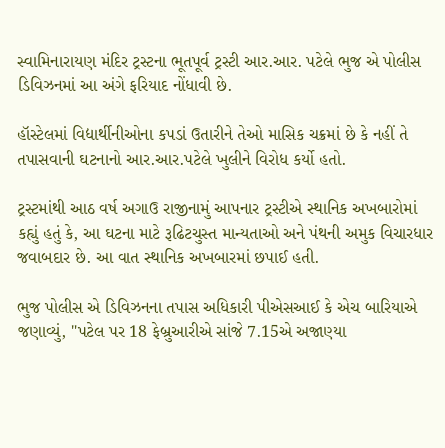સ્વામિનારાયણ મંદિર ટ્રસ્ટના ભૂતપૂર્વ ટ્રસ્ટી આર.આર. પટેલે ભુજ એ પોલીસ ડિવિઝનમાં આ અંગે ફરિયાદ નોંધાવી છે.

હૉસ્ટેલમાં વિદ્યાર્થીનીઓના કપડાં ઉતારીને તેઓ માસિક ચક્રમાં છે કે નહીં તે તપાસવાની ઘટનાનો આર.આર.પટેલે ખુલીને વિરોધ કર્યો હતો.

ટ્રસ્ટમાંથી આઠ વર્ષ અગાઉ રાજીનામું આપનાર ટ્રસ્ટીએ સ્થાનિક અખબારોમાં કહ્યું હતું કે, આ ઘટના માટે રૂઢિટચુસ્ત માન્યતાઓ અને પંથની અમુક વિચારધાર જવાબદાર છે. આ વાત સ્થાનિક અખબારમાં છપાઈ હતી.

ભુજ પોલીસ એ ડિવિઝનના તપાસ અધિકારી પીએસઆઈ કે એચ બારિયાએ જણાવ્યું, "પટેલ પર 18 ફેબ્રુઆરીએ સાંજે 7.15એ અજાણ્યા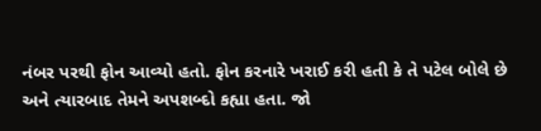નંબર પરથી ફોન આવ્યો હતો. ફોન કરનારે ખરાઈ કરી હતી કે તે પટેલ બોલે છે અને ત્યારબાદ તેમને અપશબ્દો કહ્યા હતા. જો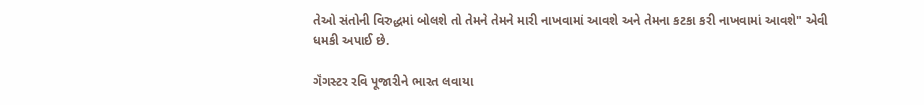તેઓ સંતોની વિરુદ્ધમાં બોલશે તો તેમને તેમને મારી નાખવામાં આવશે અને તેમના કટકા કરી નાખવામાં આવશે" એવી ધમકી અપાઈ છે.

ગૅંગસ્ટર રવિ પૂજારીને ભારત લવાયા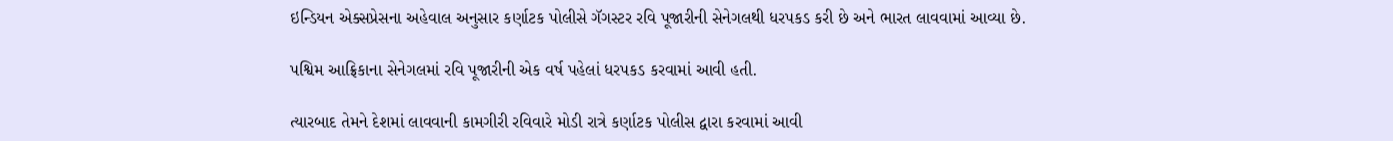ઇન્ડિયન એક્સપ્રેસના અહેવાલ અનુસાર કર્ણાટક પોલીસે ગૅગસ્ટર રવિ પૂજારીની સેનેગલથી ધરપકડ કરી છે અને ભારત લાવવામાં આવ્યા છે.

પશ્વિમ આફ્રિકાના સેનેગલમાં રવિ પૂજારીની એક વર્ષ પહેલાં ધરપકડ કરવામાં આવી હતી.

ત્યારબાદ તેમને દેશમાં લાવવાની કામગીરી રવિવારે મોડી રાત્રે કર્ણાટક પોલીસ દ્વારા કરવામાં આવી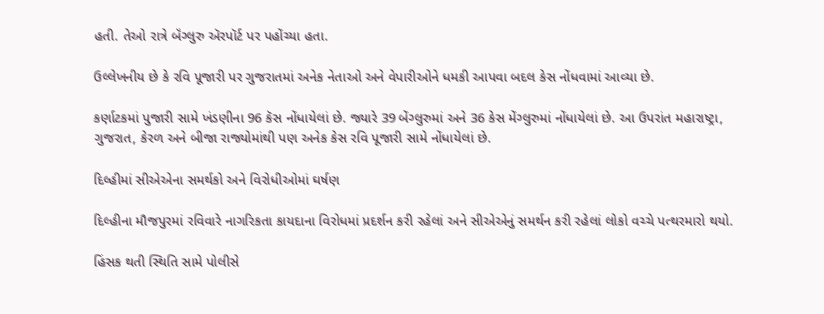હતી. તેઓ રાત્રે બૅંગ્લુરુ ઍરપૉર્ટ પર પહોંચ્યા હતા.

ઉલ્લેખનીય છે કે રવિ પૂજારી પર ગુજરાતમાં અનેક નેતાઓ અને વેપારીઓને ધમકી આપવા બદલ કેસ નોંધવામાં આવ્યા છે.

કર્ણાટકમાં પુજારી સામે ખંડણીના 96 કૅસ નોંધાયેલાં છે. જ્યારે 39 બેંગ્લુરુમાં અને 36 કેસ મેંગ્લુરુમાં નોંધાયેલાં છે. આ ઉપરાંત મહારાષ્ટ્રા, ગુજરાત, કેરળ અને બીજા રાજ્યોમાંથી પણ અનેક કેસ રવિ પૂજારી સામે નોંધાયેલાં છે.

દિલ્હીમાં સીએએના સમર્થકો અને વિરોધીઓમાં ઘર્ષણ

દિલ્હીના મૌજપુરમાં રવિવારે નાગરિકતા કાયદાના વિરોધમાં પ્રદર્શન કરી રહેલાં અને સીએએનું સમર્થન કરી રહેલાં લોકો વચ્ચે પત્થરમારો થયો.

હિંસક થતી સ્થિતિ સામે પોલીસે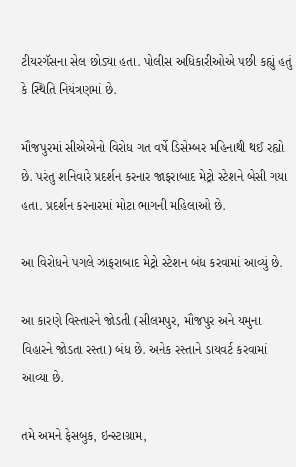ટીયરગૅસના સેલ છોડ્યા હતા. પોલીસ અધિકારીઓએ પછી કહ્યું હતું કે સ્થિતિ નિયંત્રણમાં છે.

મૌજપુરમાં સીએએનો વિરોધ ગત વર્ષે ડિસેમ્બર મહિનાથી થઈ રહ્યો છે. પરંતુ શનિવારે પ્રદર્શન કરનાર જાફરાબાદ મેટ્રો સ્ટેશને બેસી ગયા હતા. પ્રદર્શન કરનારમાં મોટા ભાગની મહિલાઓ છે.

આ વિરોધને પગલે ઝાફરાબાદ મેટ્રો સ્ટેશન બંધ કરવામાં આવ્યું છે.

આ કારણે વિસ્તારને જોડતી (સીલમપુર, મૌજપુર અને યમુના વિહારને જોડતા રસ્તા) બંધ છે. અનેક રસ્તાને ડાયવર્ટ કરવામાં આવ્યા છે.

તમે અમને ફેસબુક, ઇન્સ્ટાગ્રામ,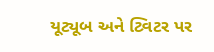યૂટ્યૂબ અને ટ્વિટર પર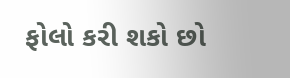ફોલો કરી શકો છો